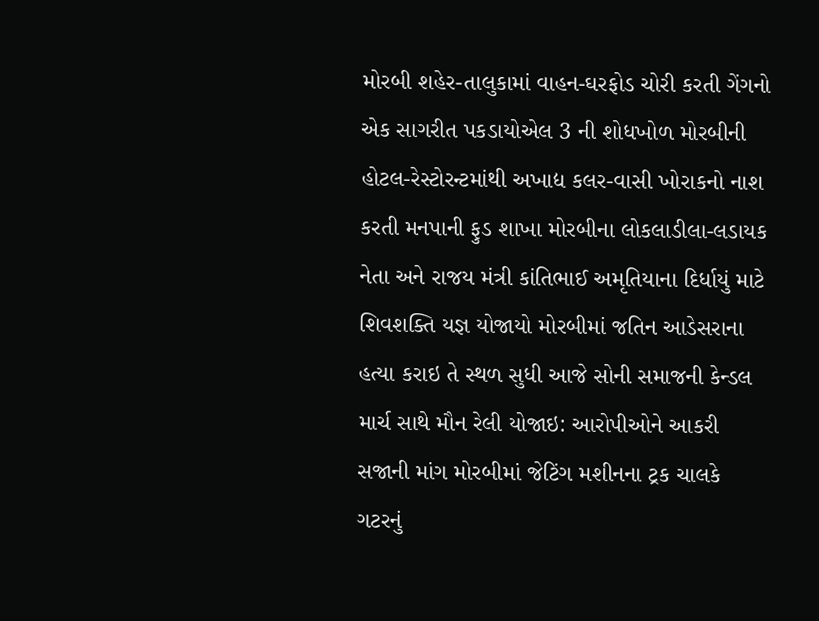મોરબી શહેર-તાલુકામાં વાહન-ઘરફોડ ચોરી કરતી ગેંગનો એક સાગરીત પકડાયોએલ 3 ની શોધખોળ મોરબીની હોટલ-રેસ્ટોરન્ટમાંથી અખાદ્ય કલર-વાસી ખોરાકનો નાશ કરતી મનપાની ફુડ શાખા મોરબીના લોકલાડીલા-લડાયક નેતા અને રાજય મંત્રી કાંતિભાઈ અમૃતિયાના દિર્ધાયું માટે શિવશક્તિ યજ્ઞ યોજાયો મોરબીમાં જતિન આડેસરાના હત્યા કરાઇ તે સ્થળ સુધી આજે સોની સમાજની કેન્ડલ માર્ચ સાથે મૌન રેલી યોજાઇ: આરોપીઓને આકરી સજાની માંગ મોરબીમાં જેટિંગ મશીનના ટ્રક ચાલકે ગટરનું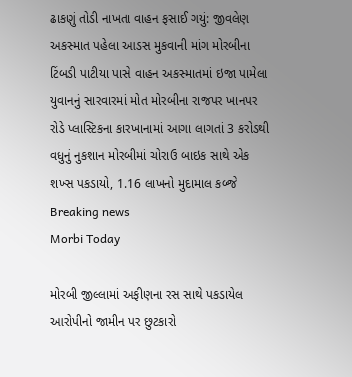ઢાકણું તોડી નાખતા વાહન ફસાઈ ગયું: જીવલેણ અકસ્માત પહેલા આડસ મુકવાની માંગ મોરબીના ટિંબડી પાટીયા પાસે વાહન અકસ્માતમાં ઇજા પામેલા યુવાનનું સારવારમાં મોત મોરબીના રાજપર ખાનપર રોડે પ્લાસ્ટિકના કારખાનામાં આગા લાગતાં 3 કરોડથી વધુનું નુકશાન મોરબીમાં ચોરાઉ બાઇક સાથે એક શખ્સ પકડાયો, 1.16 લાખનો મુદામાલ કબ્જે
Breaking news
Morbi Today

મોરબી જીલ્લામાં અફીણના રસ સાથે પકડાયેલ આરોપીનો જામીન પર છુટકારો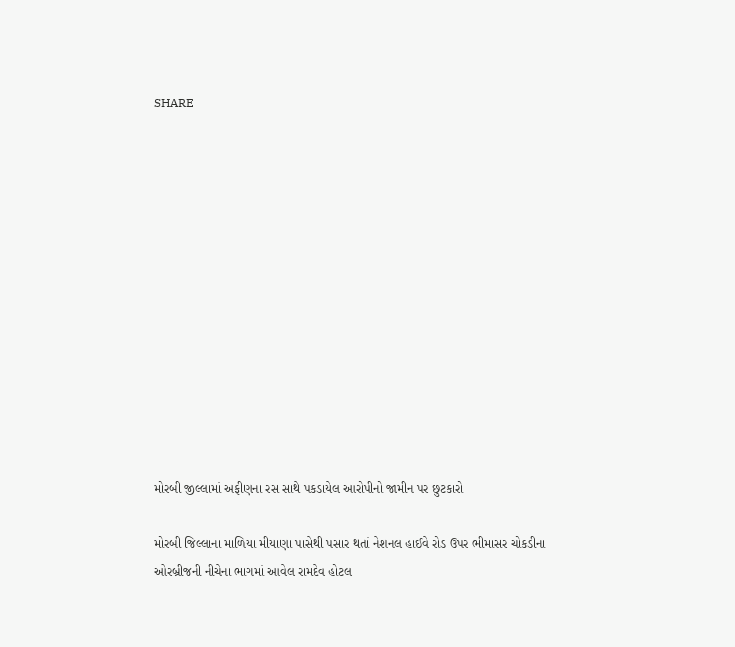SHARE













મોરબી જીલ્લામાં અફીણના રસ સાથે પકડાયેલ આરોપીનો જામીન પર છુટકારો

મોરબી જિલ્લાના માળિયા મીયાણા પાસેથી પસાર થતાં નેશનલ હાઈવે રોડ ઉપર ભીમાસર ચોકડીના ઓરબ્રીજની નીચેના ભાગમાં આવેલ રામદેવ હોટલ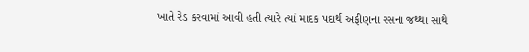ખાતે રેડ કરવામાં આવી હતી ત્યારે ત્યાં માદક પદાર્થ અફીણના રસના જથ્થા સાથે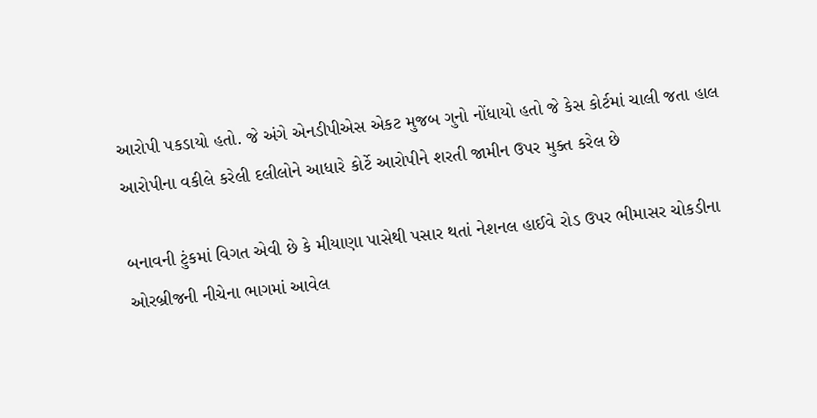આરોપી પકડાયો હતો. જે અંગે એનડીપીએસ એકટ મુજબ ગુનો નોંધાયો હતો જે કેસ કોર્ટમાં ચાલી જતા હાલ આરોપીના વકીલે કરેલી દલીલોને આધારે કોર્ટે આરોપીને શરતી જામીન ઉપર મુક્ત કરેલ છે

બનાવની ટુંકમાં વિગત એવી છે કે મીયાણા પાસેથી પસાર થતાં નેશનલ હાઈવે રોડ ઉપર ભીમાસર ચોકડીના ઓરબ્રીજની નીચેના ભાગમાં આવેલ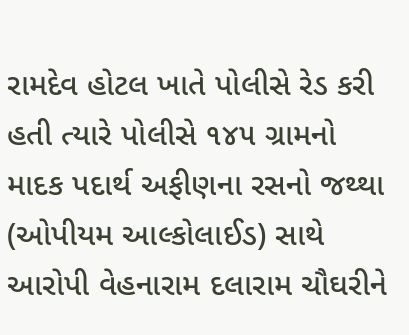રામદેવ હોટલ ખાતે પોલીસે રેડ કરી હતી ત્યારે પોલીસે ૧૪૫ ગ્રામનો માદક પદાર્થ અફીણના રસનો જથ્થા (ઓપીયમ આલ્કોલાઈડ) સાથે આરોપી વેહનારામ દલારામ ચૌઘરીને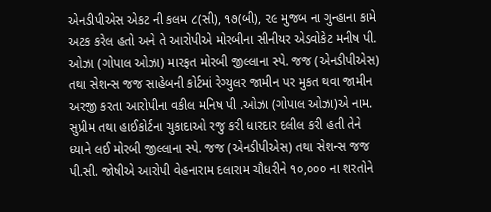એનડીપીએસ એકટ ની કલમ ૮(સી), ૧૭(બી), ૨૯ મુજબ ના ગુન્હાના કામે અટક કરેલ હતો અને તે આરોપીએ મોરબીના સીનીયર એડવોકેટ મનીષ પી. ઓઝા (ગોપાલ ઓઝા) મારફત મોરબી જીલ્લાના સ્પે. જજ (એનડીપીએસ) તથા સેશન્સ જજ સાહેબની કોર્ટમાં રેગ્યુલર જામીન પર મુકત થવા જામીન અરજી કરતા આરોપીના વકીલ મનિષ પી .ઓઝા (ગોપાલ ઓઝા)એ નામ. સુપ્રીમ તથા હાઈકોર્ટના ચુકાદાઓ રજુ કરી ધારદાર દલીલ કરી હતી તેને ધ્યાને લઈ મોરબી જીલ્લાના સ્પે. જજ (એનડીપીએસ) તથા સેશન્સ જજ પી.સી. જોષીએ આરોપી વેહનારામ દલારામ ચૌધરીને ૧૦,૦૦૦ ના શરતોને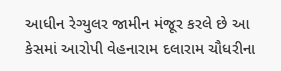આધીન રેગ્યુલર જામીન મંજૂર કરલે છે આ કેસમાં આરોપી વેહનારામ દલારામ ચૌધરીના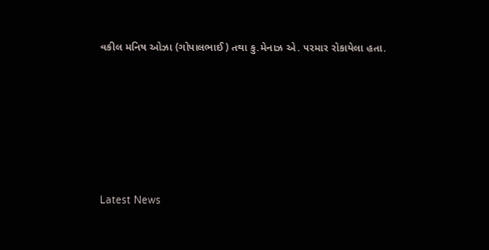વકીલ મનિષ ઓઝા (ગોપાલભાઈ) તથા કુ.મેનાઝ એ. ૫રમાર રોકાયેલા હતા.








Latest News